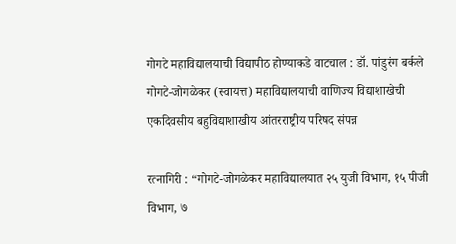गोगटे महाविद्यालयाची विद्यापीठ होण्याकडे वाटचाल : डॉ. पांडुरंग बर्कले
गोगटे-जोगळेकर (स्वायत्त) महाविद्यालयाची वाणिज्य विद्याशाखेची एकदिवसीय बहुविद्याशाखीय आंतरराष्ट्रीय परिषद संपन्न

रत्नागिरी : “गोगटे-जोगळेकर महाविद्यालयात २५ युजी विभाग, १५ पीजी विभाग, ७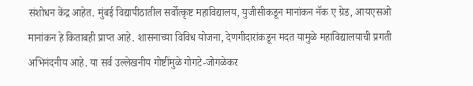संशोधन केंद्र आहेत. मुंबई विद्यापीठातील सर्वोत्कृष्ट महाविद्यालय, युजीसीकडून मानांकन नॅक ए ग्रेड, आयएसओ मानांकन हे किताबही प्राप्त आहे. शासनाच्या विविध योजना, देणगीदारांकडून मदत यामुळे महाविद्यालयाची प्रगती अभिनंदनीय आहे. या सर्व उल्लेखनीय गोष्टींमुळे गोगटे-जोगळेकर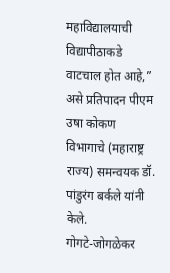महाविद्यालयाची विद्यापीठाकडे वाटचाल होत आहे,” असे प्रतिपादन पीएम उषा कोकण विभागाचे (महाराष्ट्र राज्य) समन्वयक डॉ. पांडुरंग बर्कले यांनी केले.
गोगटे-जोगळेकर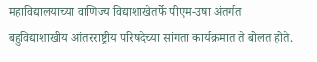महाविद्यालयाच्या वाणिज्य विद्याशाखेतर्फे पीएम-उषा अंतर्गत बहुविद्याशाखीय आंतरराष्ट्रीय परिषदेच्या सांगता कार्यक्रमात ते बोलत होते.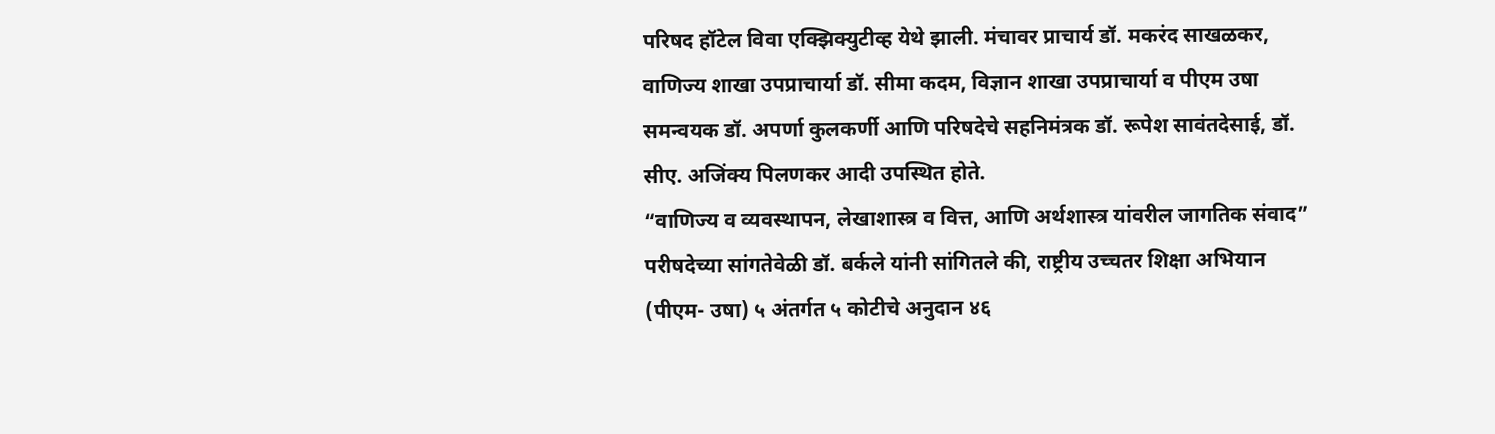परिषद हॉटेल विवा एक्झिक्युटीव्ह येथे झाली. मंचावर प्राचार्य डॉ. मकरंद साखळकर, वाणिज्य शाखा उपप्राचार्या डॉ. सीमा कदम, विज्ञान शाखा उपप्राचार्या व पीएम उषा समन्वयक डॉ. अपर्णा कुलकर्णी आणि परिषदेचे सहनिमंत्रक डॉ. रूपेश सावंतदेसाई, डॉ. सीए. अजिंक्य पिलणकर आदी उपस्थित होते.
“वाणिज्य व व्यवस्थापन, लेखाशास्त्र व वित्त, आणि अर्थशास्त्र यांवरील जागतिक संवाद” परीषदेच्या सांगतेवेळी डॉ. बर्कले यांनी सांगितले की, राष्ट्रीय उच्चतर शिक्षा अभियान (पीएम- उषा) ५ अंतर्गत ५ कोटीचे अनुदान ४६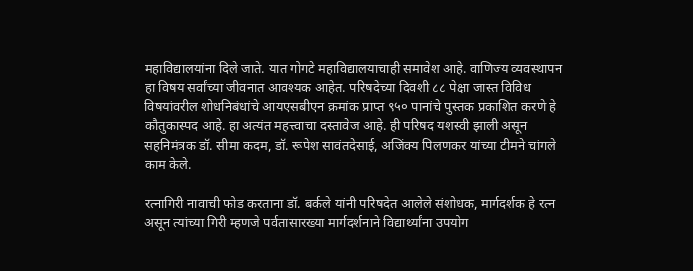महाविद्यालयांना दिले जाते. यात गोगटे महाविद्यालयाचाही समावेश आहे. वाणिज्य व्यवस्थापन हा विषय सर्वांच्या जीवनात आवश्यक आहेत. परिषदेच्या दिवशी ८८ पेक्षा जास्त विविध विषयांवरील शोधनिबंधांचे आयएसबीएन क्रमांक प्राप्त ९५० पानांचे पुस्तक प्रकाशित करणे हे कौतुकास्पद आहे. हा अत्यंत महत्त्वाचा दस्तावेज आहे. ही परिषद यशस्वी झाली असून सहनिमंत्रक डॉ. सीमा कदम, डॉ. रूपेश सावंतदेसाई, अजिंक्य पिलणकर यांच्या टीमने चांगले काम केले.

रत्नागिरी नावाची फोड करताना डॉ. बर्कले यांनी परिषदेत आलेले संशोधक, मार्गदर्शक हे रत्न असून त्यांच्या गिरी म्हणजे पर्वतासारख्या मार्गदर्शनाने विद्यार्थ्यांना उपयोग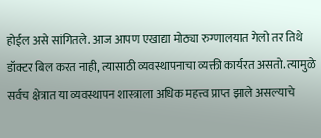होईल असे सांगितले. आज आपण एखाद्या मोठ्या रुग्णालयात गेलो तर तिथे डॉक्टर बिल करत नाही, त्यासाठी व्यवस्थापनाचा व्यक्ती कार्यरत असतो. त्यामुळे सर्वच क्षेत्रात या व्यवस्थापन शास्त्राला अधिक महत्त्व प्राप्त झाले असल्याचे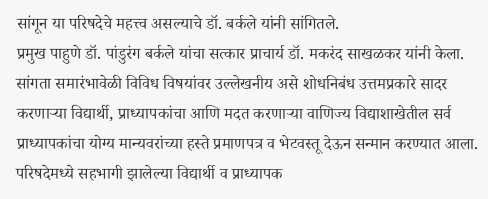सांगून या परिषदेचे महत्त्व असल्याचे डॉ. बर्कले यांनी सांगितले.
प्रमुख पाहुणे डॉ. पांडुरंग बर्कले यांचा सत्कार प्राचार्य डॉ. मकरंद साखळकर यांनी केला. सांगता समारंभावेळी विविध विषयांवर उल्लेखनीय असे शोधनिबंध उत्तमप्रकारे सादर करणाऱ्या विद्यार्थी, प्राध्यापकांचा आणि मदत करणाऱ्या वाणिज्य विद्याशाखेतील सर्व प्राध्यापकांचा योग्य मान्यवरांच्या हस्ते प्रमाणपत्र व भेटवस्तू देऊन सन्मान करण्यात आला. परिषदेमध्ये सहभागी झालेल्या विद्यार्थी व प्राध्यापक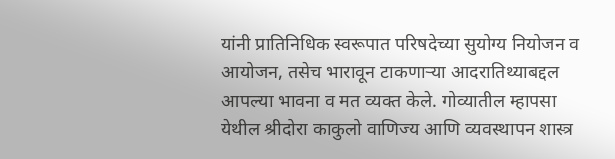यांनी प्रातिनिधिक स्वरूपात परिषदेच्या सुयोग्य नियोजन व आयोजन, तसेच भारावून टाकणाऱ्या आदरातिथ्याबद्दल आपल्या भावना व मत व्यक्त केले. गोव्यातील म्हापसा येथील श्रीदोरा काकुलो वाणिज्य आणि व्यवस्थापन शास्त्र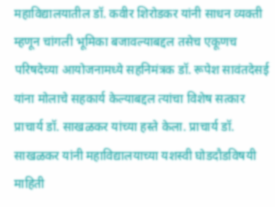महाविद्यालयातील डॉ. कवीर शिरोडकर यांनी साधन व्यक्ती म्हणून चांगली भूमिका बजावल्याबद्दल तसेच एकूणच परिषदेच्या आयोजनामध्ये सहनिमंत्रक डॉ. रूपेश सावंतदेसई यांना मोलाचे सहकार्य केल्याबद्दल त्यांचा विशेष सत्कार प्राचार्य डॉ. साखळकर यांच्या हस्ते केला. प्राचार्य डॉ. साखळकर यांनी महाविद्यालयाच्या यशस्वी घोडदौडविषयी माहिती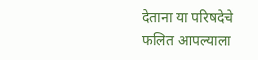देताना या परिषदेचे फलित आपल्याला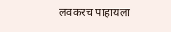लवकरच पाहायला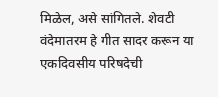मिळेल, असे सांगितले. शेवटी वंदेमातरम हे गीत सादर करून या एकदिवसीय परिषदेची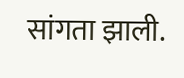सांगता झाली.